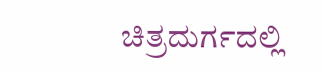ಚಿತ್ರದುರ್ಗದಲ್ಲಿ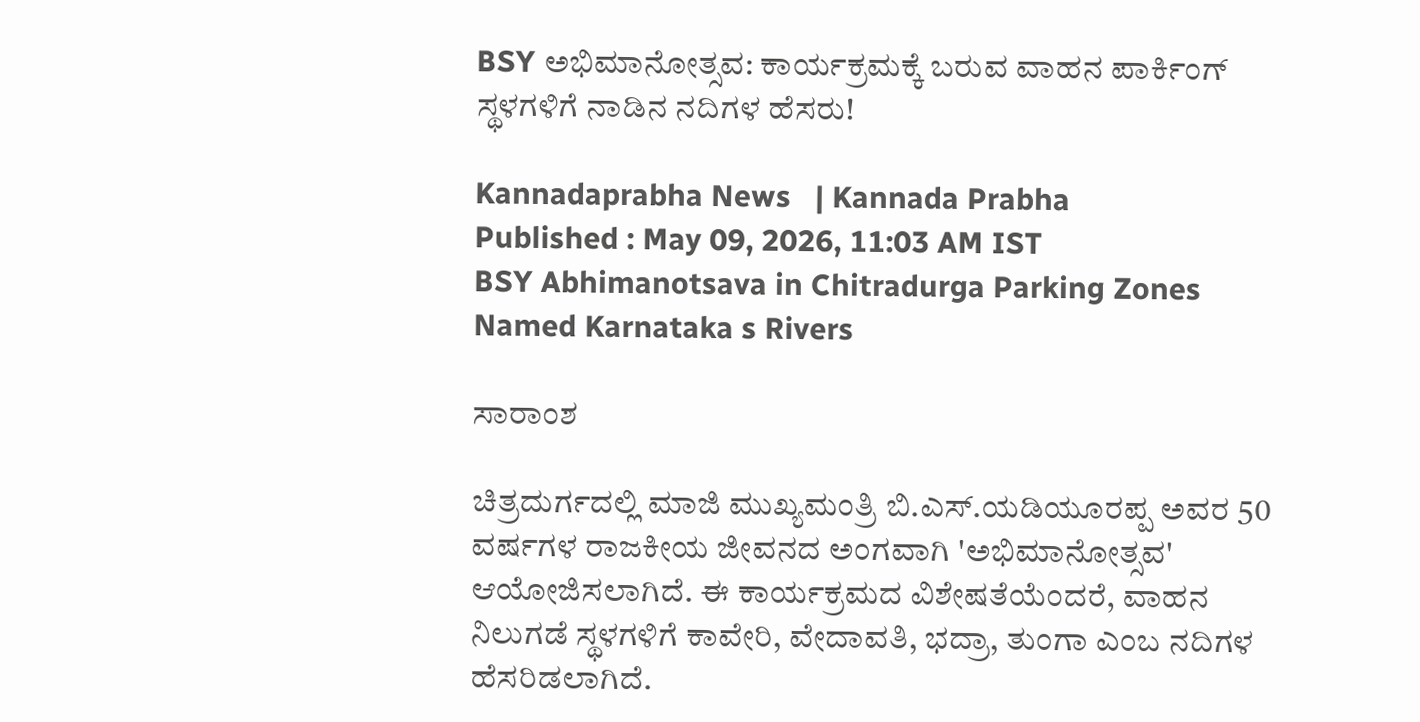BSY ಅಭಿಮಾನೋತ್ಸವ: ಕಾರ್ಯಕ್ರಮಕ್ಕೆ ಬರುವ ವಾಹನ ಪಾರ್ಕಿಂಗ್ ಸ್ಥಳಗಳಿಗೆ ನಾಡಿನ ನದಿಗಳ ಹೆಸರು!

Kannadaprabha News   | Kannada Prabha
Published : May 09, 2026, 11:03 AM IST
BSY Abhimanotsava in Chitradurga Parking Zones Named Karnataka s Rivers

ಸಾರಾಂಶ

ಚಿತ್ರದುರ್ಗದಲ್ಲಿ ಮಾಜಿ ಮುಖ್ಯಮಂತ್ರಿ ಬಿ.ಎಸ್.ಯಡಿಯೂರಪ್ಪ ಅವರ 50 ವರ್ಷಗಳ ರಾಜಕೀಯ ಜೀವನದ ಅಂಗವಾಗಿ 'ಅಭಿಮಾನೋತ್ಸವ' ಆಯೋಜಿಸಲಾಗಿದೆ. ಈ ಕಾರ್ಯಕ್ರಮದ ವಿಶೇಷತೆಯೆಂದರೆ, ವಾಹನ ನಿಲುಗಡೆ ಸ್ಥಳಗಳಿಗೆ ಕಾವೇರಿ, ವೇದಾವತಿ, ಭದ್ರಾ, ತುಂಗಾ ಎಂಬ ನದಿಗಳ ಹೆಸರಿಡಲಾಗಿದೆ.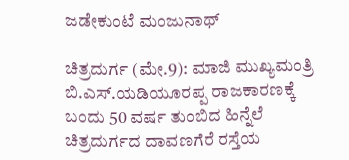ಜಡೇಕುಂಟೆ ಮಂಜುನಾಥ್

ಚಿತ್ರದುರ್ಗ (ಮೇ.9): ಮಾಜಿ ಮುಖ್ಯಮಂತ್ರಿ ಬಿ.ಎಸ್.ಯಡಿಯೂರಪ್ಪ ರಾಜಕಾರಣಕ್ಕೆ ಬಂದು 50 ವರ್ಷ ತುಂಬಿದ ಹಿನ್ನೆಲೆ ಚಿತ್ರದುರ್ಗದ ದಾವಣಗೆರೆ ರಸ್ತೆಯ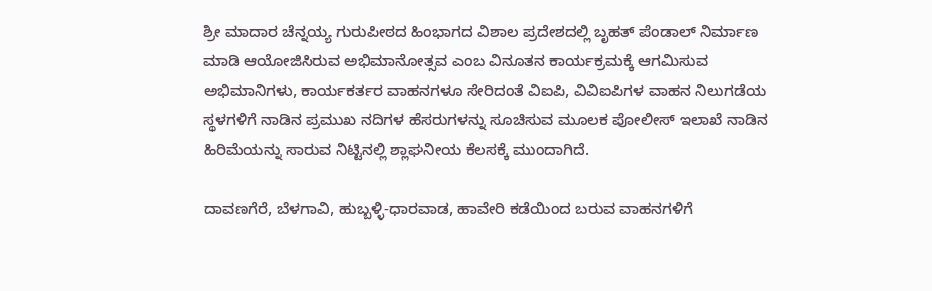ಶ್ರೀ ಮಾದಾರ ಚೆನ್ನಯ್ಯ ಗುರುಪೀಠದ ಹಿಂಭಾಗದ ವಿಶಾಲ ಪ್ರದೇಶದಲ್ಲಿ ಬೃಹತ್ ಪೆಂಡಾಲ್ ನಿರ್ಮಾಣ ಮಾಡಿ ಆಯೋಜಿಸಿರುವ ಅಭಿಮಾನೋತ್ಸವ ಎಂಬ ವಿನೂತನ ಕಾರ್ಯಕ್ರಮಕ್ಕೆ ಆಗಮಿಸುವ ಅಭಿಮಾನಿಗಳು, ಕಾರ್ಯಕರ್ತರ ವಾಹನಗಳೂ ಸೇರಿದಂತೆ ವಿಐಪಿ, ವಿವಿಐಪಿಗಳ ವಾಹನ ನಿಲುಗಡೆಯ ಸ್ಥಳಗಳಿಗೆ ನಾಡಿನ ಪ್ರಮುಖ ನದಿಗಳ ಹೆಸರುಗಳನ್ನು ಸೂಚಿಸುವ ಮೂಲಕ ಪೋಲೀಸ್ ಇಲಾಖೆ ನಾಡಿನ ಹಿರಿಮೆಯನ್ನು ಸಾರುವ ನಿಟ್ಟಿನಲ್ಲಿ ಶ್ಲಾಘನೀಯ ಕೆಲಸಕ್ಕೆ ಮುಂದಾಗಿದೆ.

ದಾವಣಗೆರೆ, ಬೆಳಗಾವಿ, ಹುಬ್ಬಳ್ಳಿ-ಧಾರವಾಡ, ಹಾವೇರಿ ಕಡೆಯಿಂದ ಬರುವ ವಾಹನಗಳಿಗೆ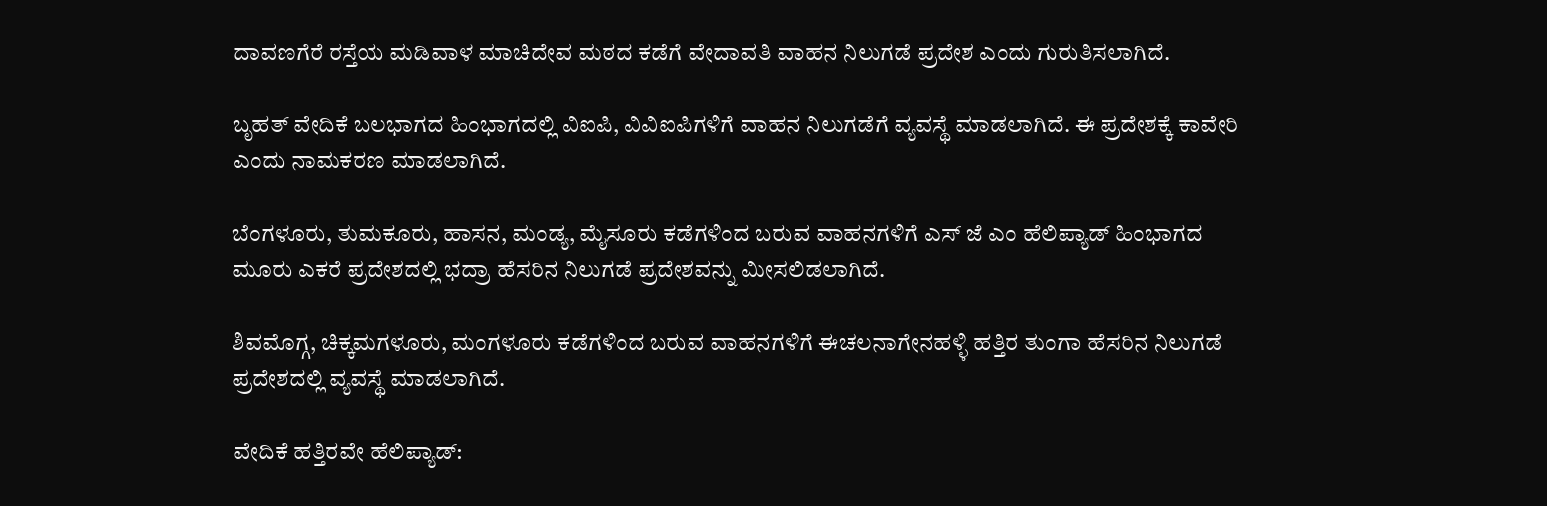ದಾವಣಗೆರೆ ರಸ್ತೆಯ ಮಡಿವಾಳ ಮಾಚಿದೇವ ಮಠದ ಕಡೆಗೆ ವೇದಾವತಿ ವಾಹನ ನಿಲುಗಡೆ ಪ್ರದೇಶ ಎಂದು ಗುರುತಿಸಲಾಗಿದೆ.

ಬೃಹತ್ ವೇದಿಕೆ ಬಲಭಾಗದ ಹಿಂಭಾಗದಲ್ಲಿ ವಿಐಪಿ, ವಿವಿಐಪಿಗಳಿಗೆ ವಾಹನ ನಿಲುಗಡೆಗೆ ವ್ಯವಸ್ಥೆ ಮಾಡಲಾಗಿದೆ. ಈ ಪ್ರದೇಶಕ್ಕೆ ಕಾವೇರಿ ಎಂದು ನಾಮಕರಣ ಮಾಡಲಾಗಿದೆ.

ಬೆಂಗಳೂರು, ತುಮಕೂರು, ಹಾಸನ, ಮಂಡ್ಯ, ಮೈಸೂರು ಕಡೆಗಳಿಂದ ಬರುವ ವಾಹನಗಳಿಗೆ ಎಸ್ ಜೆ ಎಂ ಹೆಲಿಪ್ಯಾಡ್ ಹಿಂಭಾಗದ ಮೂರು ಎಕರೆ ಪ್ರದೇಶದಲ್ಲಿ ಭದ್ರಾ ಹೆಸರಿನ ನಿಲುಗಡೆ ಪ್ರದೇಶವನ್ನು ಮೀಸಲಿಡಲಾಗಿದೆ.

ಶಿವಮೊಗ್ಗ, ಚಿಕ್ಕಮಗಳೂರು, ಮಂಗಳೂರು ಕಡೆಗಳಿಂದ ಬರುವ ವಾಹನಗಳಿಗೆ ಈಚಲನಾಗೇನಹಳ್ಳಿ ಹತ್ತಿರ ತುಂಗಾ ಹೆಸರಿನ ನಿಲುಗಡೆ ಪ್ರದೇಶದಲ್ಲಿ ವ್ಯವಸ್ಥೆ ಮಾಡಲಾಗಿದೆ.

ವೇದಿಕೆ ಹತ್ತಿರವೇ ಹೆಲಿಪ್ಯಾಡ್: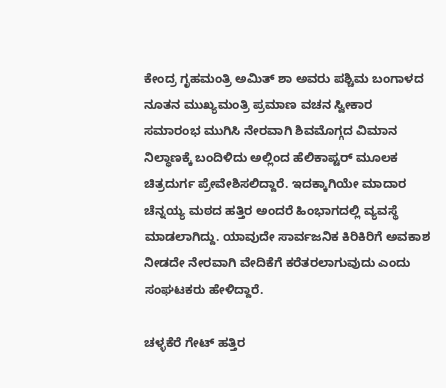ಕೇಂದ್ರ ಗೃಹಮಂತ್ರಿ ಅಮಿತ್ ಶಾ ಅವರು ಪಶ್ಚಿಮ ಬಂಗಾಳದ ನೂತನ ಮುಖ್ಯಮಂತ್ರಿ ಪ್ರಮಾಣ ವಚನ ಸ್ವೀಕಾರ ಸಮಾರಂಭ ಮುಗಿಸಿ ನೇರವಾಗಿ ಶಿವಮೊಗ್ಗದ ವಿಮಾನ ನಿಲ್ಧಾಣಕ್ಕೆ ಬಂದಿಳಿದು ಅಲ್ಲಿಂದ ಹೆಲಿಕಾಪ್ಟರ್ ಮೂಲಕ ಚಿತ್ರದುರ್ಗ ಪ್ರೇವೇಶಿಸಲಿದ್ದಾರೆ. ಇದಕ್ಕಾಗಿಯೇ ಮಾದಾರ ಚೆನ್ನಯ್ಯ ಮಠದ ಹತ್ತಿರ ಅಂದರೆ ಹಿಂಭಾಗದಲ್ಲಿ ವ್ಯವಸ್ಥೆ ಮಾಡಲಾಗಿದ್ದು. ಯಾವುದೇ ಸಾರ್ವಜನಿಕ ಕಿರಿಕಿರಿಗೆ ಅವಕಾಶ ನೀಡದೇ ನೇರವಾಗಿ ವೇದಿಕೆಗೆ ಕರೆತರಲಾಗುವುದು ಎಂದು ಸಂಘಟಕರು ಹೇಳಿದ್ದಾರೆ.

ಚಳ್ಳಕೆರೆ ಗೇಟ್ ಹತ್ತಿರ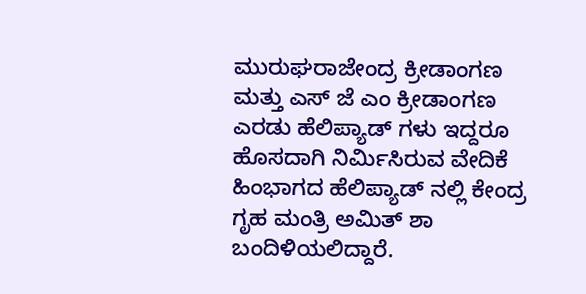ಮುರುಘರಾಜೇಂದ್ರ ಕ್ರೀಡಾಂಗಣ ಮತ್ತು ಎಸ್ ಜೆ ಎಂ ಕ್ರೀಡಾಂಗಣ ಎರಡು ಹೆಲಿಪ್ಯಾಡ್ ಗಳು ಇದ್ದರೂ ಹೊಸದಾಗಿ ನಿರ್ಮಿಸಿರುವ ವೇದಿಕೆ ಹಿಂಭಾಗದ ಹೆಲಿಪ್ಯಾಡ್ ನಲ್ಲಿ ಕೇಂದ್ರ ಗೃಹ ಮಂತ್ರಿ ಅಮಿತ್ ಶಾ ಬಂದಿಳಿಯಲಿದ್ದಾರೆ.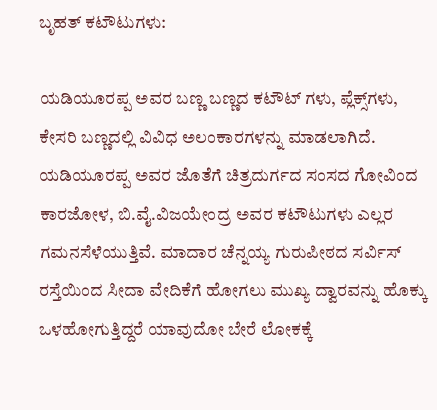ಬೃಹತ್ ಕಟೌಟುಗಳು:

ಯಡಿಯೂರಪ್ಪ ಅವರ ಬಣ್ಣ ಬಣ್ಣದ ಕಟೌಟ್ ಗಳು, ಪ್ಲೆಕ್ಸ್‌ಗಳು, ಕೇಸರಿ ಬಣ್ಣದಲ್ಲಿ ವಿವಿಧ ಅಲಂಕಾರಗಳನ್ನು ಮಾಡಲಾಗಿದೆ. ಯಡಿಯೂರಪ್ಪ ಅವರ ಜೊತೆಗೆ ಚಿತ್ರದುರ್ಗದ ಸಂಸದ ಗೋವಿಂದ ಕಾರಜೋಳ, ಬಿ.ವೈ.ವಿಜಯೇಂದ್ರ ಅವರ ಕಟೌಟುಗಳು ಎಲ್ಲರ ಗಮನಸೆಳೆಯುತ್ತಿವೆ. ಮಾದಾರ ಚೆನ್ನಯ್ಯ ಗುರುಪೀಠದ ಸರ್ವಿಸ್ ರಸ್ತೆಯಿಂದ ಸೀದಾ ವೇದಿಕೆಗೆ ಹೋಗಲು ಮುಖ್ಯ ದ್ವಾರವನ್ನು ಹೊಕ್ಕು ಒಳಹೋಗುತ್ತಿದ್ದರೆ ಯಾವುದೋ ಬೇರೆ ಲೋಕಕ್ಕೆ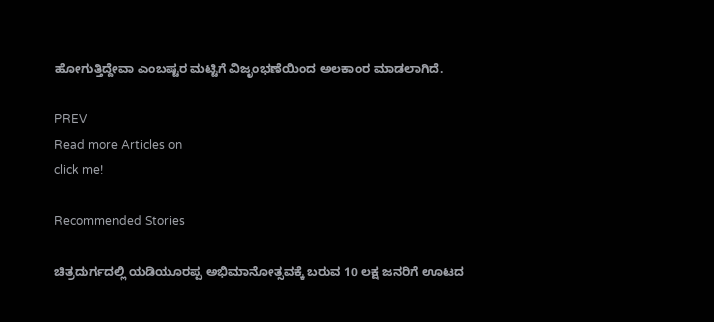ಹೋಗುತ್ತಿದ್ದೇವಾ ಎಂಬಷ್ಟರ ಮಟ್ಟಿಗೆ ವಿಜೃಂಭಣೆಯಿಂದ ಅಲಕಾಂರ ಮಾಡಲಾಗಿದೆ.

PREV
Read more Articles on
click me!

Recommended Stories

ಚಿತ್ರದುರ್ಗದಲ್ಲಿ ಯಡಿಯೂರಪ್ಪ ಅಭಿಮಾನೋತ್ಸವಕ್ಕೆ ಬರುವ 10 ಲಕ್ಷ ಜನರಿಗೆ ಊಟದ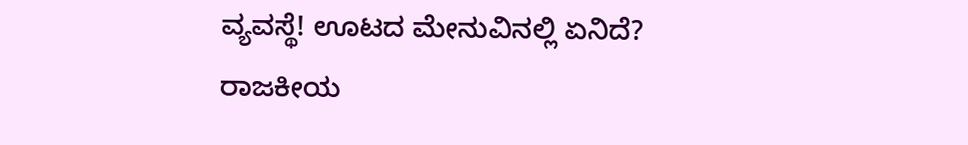ವ್ಯವಸ್ಥೆ! ಊಟದ ಮೇನುವಿನಲ್ಲಿ ಏನಿದೆ?
ರಾಜಕೀಯ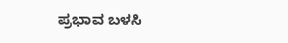ಪ್ರಭಾವ ಬಳಸಿ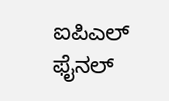ಐಪಿಎಲ್‌ ಫೈನಲ್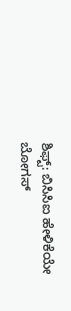ಶಿಫ್ಟ್‌: ಬಿಸಿಸಿಐ ಹೇಳಿಕೆಯೇ ಬೋಗಸ್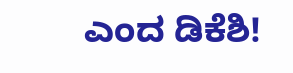ಎಂದ ಡಿಕೆಶಿ!